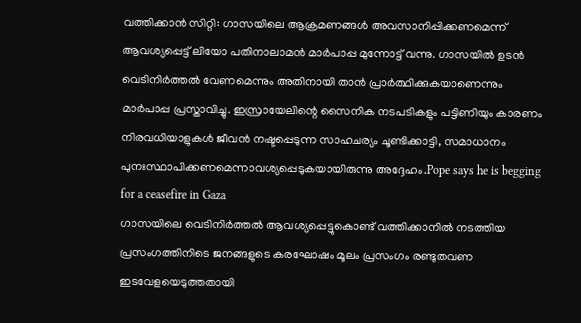വത്തിക്കാൻ സിറ്റി: ഗാസയിലെ ആക്രമണങ്ങൾ അവസാനിപ്പിക്കണമെന്ന് ആവശ്യപ്പെട്ട് ലിയോ പതിനാലാമൻ മാർപാപ്പ മുന്നോട്ട് വന്നു. ഗാസയിൽ ഉടൻ വെടിനിർത്തൽ വേണമെന്നും അതിനായി താൻ പ്രാർത്ഥിക്കുകയാണെന്നും മാർപാപ്പ പ്രസ്താവിച്ചു. ഇസ്രായേലിന്റെ സൈനിക നടപടികളും പട്ടിണിയും കാരണം നിരവധിയാളുകൾ ജീവൻ നഷ്ടപ്പെടുന്ന സാഹചര്യം ചൂണ്ടിക്കാട്ടി, സമാധാനം പുനഃസ്ഥാപിക്കണമെന്നാവശ്യപ്പെടുകയായിരുന്നു അദ്ദേഹം.Pope says he is begging for a ceasefire in Gaza
ഗാസയിലെ വെടിനിർത്തൽ ആവശ്യപ്പെട്ടുകൊണ്ട് വത്തിക്കാനിൽ നടത്തിയ പ്രസംഗത്തിനിടെ ജനങ്ങളുടെ കരഘോഷം മൂലം പ്രസംഗം രണ്ടുതവണ ഇടവേളയെടുത്തതായി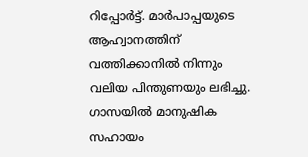റിപ്പോർട്ട്. മാർപാപ്പയുടെ ആഹ്വാനത്തിന് വത്തിക്കാനിൽ നിന്നും വലിയ പിന്തുണയും ലഭിച്ചു. ഗാസയിൽ മാനുഷിക സഹായം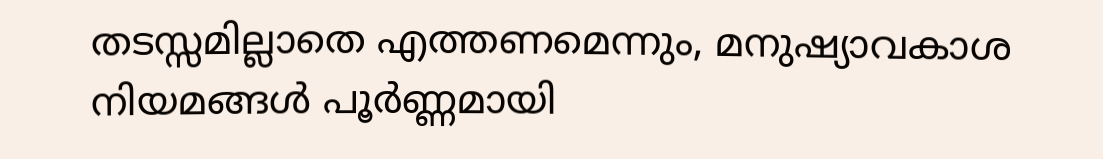തടസ്സമില്ലാതെ എത്തണമെന്നും, മനുഷ്യാവകാശ നിയമങ്ങൾ പൂർണ്ണമായി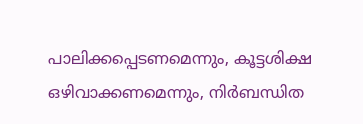പാലിക്കപ്പെടണമെന്നും, കൂട്ടശിക്ഷ ഒഴിവാക്കണമെന്നും, നിർബന്ധിത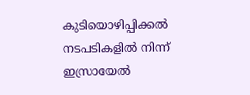കുടിയൊഴിപ്പിക്കൽ നടപടികളിൽ നിന്ന് ഇസ്രായേൽ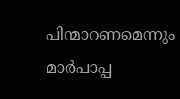പിന്മാറണമെന്നും മാർപാപ്പ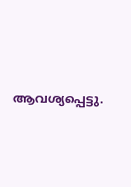ആവശ്യപ്പെട്ടു.